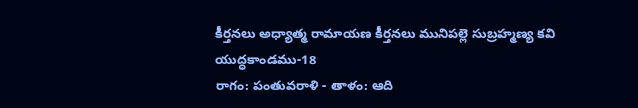కీర్తనలు అధ్యాత్మ రామాయణ కీర్తనలు మునిపల్లె సుబ్రహ్మణ్య కవి
యుద్ధకాండము-18
రాగం: పంతువరాళి - తాళం: ఆది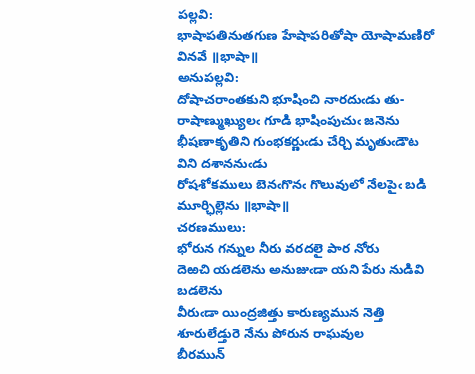పల్లవి:
భాషాపతినుతగుణ హేషాపరితోషా యోషామణిరో వినవే ॥భాషా॥
అనుపల్లవి:
దోషాచరాంతకుని భూషించి నారదుఁడు తు-
రాషాణ్ముఖ్యులఁ గూడి భాషింపుచుఁ జనెను
భీషణాకృతిని గుంభకర్ణుఁడు చేర్చి మృతుఁడౌట విని దశాననుఁడు
రోషశోకములు బెనఁగొనఁ గొలువులో నేలపైఁ బడి మూర్ఛిల్లెను ॥భాషా॥
చరణములు:
భోరున గన్నుల నీరు వరదలై పార నోరు
దెఱచి యడలెను అనుజుఁడా యని పేరు నుడివి బడలెను
వీరుఁడా యింద్రజిత్తు కారుణ్యమున నెత్తి శూరులేడ్తురె నేను పోరున రాఘవుల
బీరమున్‌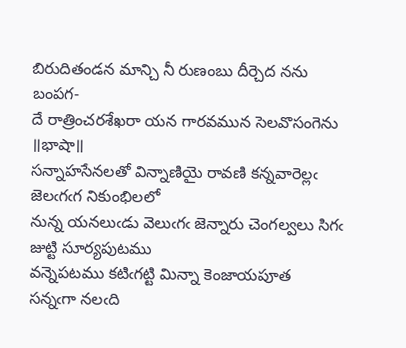బిరుదితండన మాన్చి నీ రుణంబు దీర్చెద నను బంపగ-
దే రాత్రించరశేఖరా యన గారవమున సెలవొసంగెను ॥భాషా॥
సన్నాహసేనలతో విన్నాణియై రావణి కన్నవారెల్లఁ జెలఁగఁగ నికుంభిలలో
నున్న యనలుఁడు వెలుఁగఁ జెన్నారు చెంగల్వలు సిగఁ జుట్టి సూర్యపుటము
వన్నెపటము కటిఁగట్టి మిన్నా కెంజాయపూత
సన్నఁగా నలఁది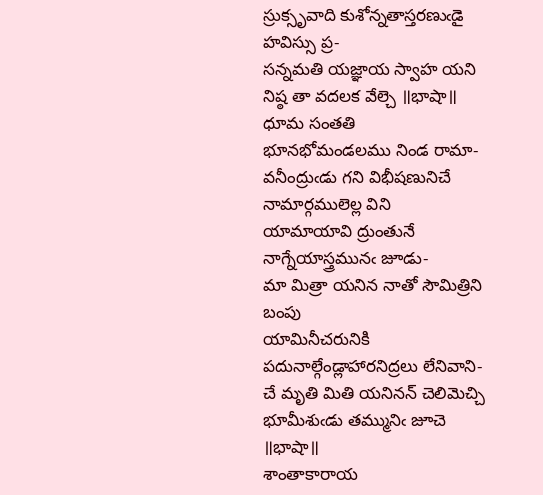స్రుక్సృవాది కుశోన్నతాస్తరణుఁడై హవిస్సు ప్ర-
సన్నమతి యజ్ఞాయ స్వాహ యని నిష్ఠ తా వదలక వేల్చె ॥భాషా॥
ధూమ సంతతి భూనభోమండలము నిండ రామా-
వనీంద్రుఁడు గని విభీషణునిచే నామార్గములెల్ల విని
యామాయావి ద్రుంతునే నాగ్నేయాస్త్రమునఁ జూడు-
మా మిత్రా యనిన నాతో సౌమిత్రిని బంపు
యామినీచరునికి పదునాల్గేండ్లాహారనిద్రలు లేనివాని-
చే మృతి మితి యనినన్‌ చెలిమెచ్చి భూమీశుఁడు తమ్మునిఁ జూచె ॥భాషా॥
శాంతాకారాయ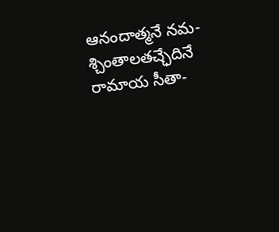ఆనందాత్మనే నమ-
శ్చింతాలతచ్ఛేదినే రామాయ సీతా-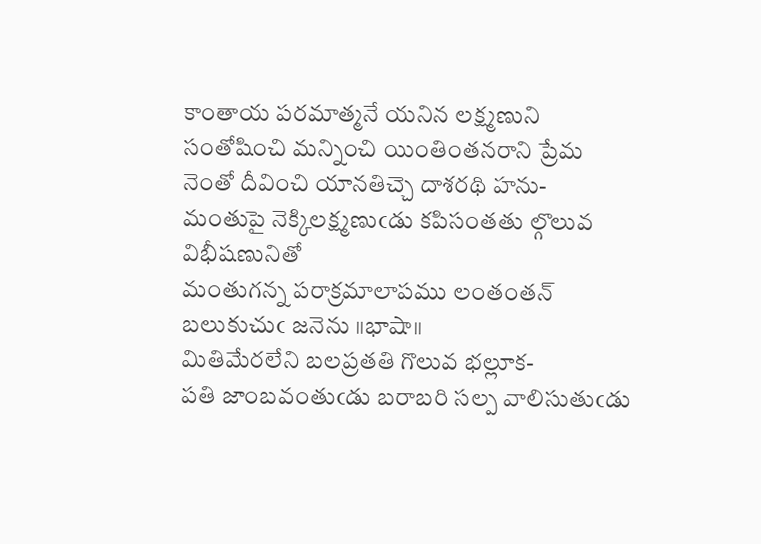కాంతాయ పరమాత్మనే యనిన లక్ష్మణుని
సంతోషించి మన్నించి యింతింతనరాని ప్రేమ
నెంతో దీవించి యానతిచ్చె దాశరథి హను-
మంతుపై నెక్కిలక్ష్మణుఁడు కపిసంతతు ల్గొలువ విభీషణునితో
మంతుగన్న పరాక్రమాలాపము లంతంతన్‌ బలుకుచుఁ జనెను ॥భాషా॥
మితిమేరలేని బలప్రతతి గొలువ భల్లూక-
పతి జాంబవంతుఁడు బరాబరి సల్ప వాలిసుతుఁడు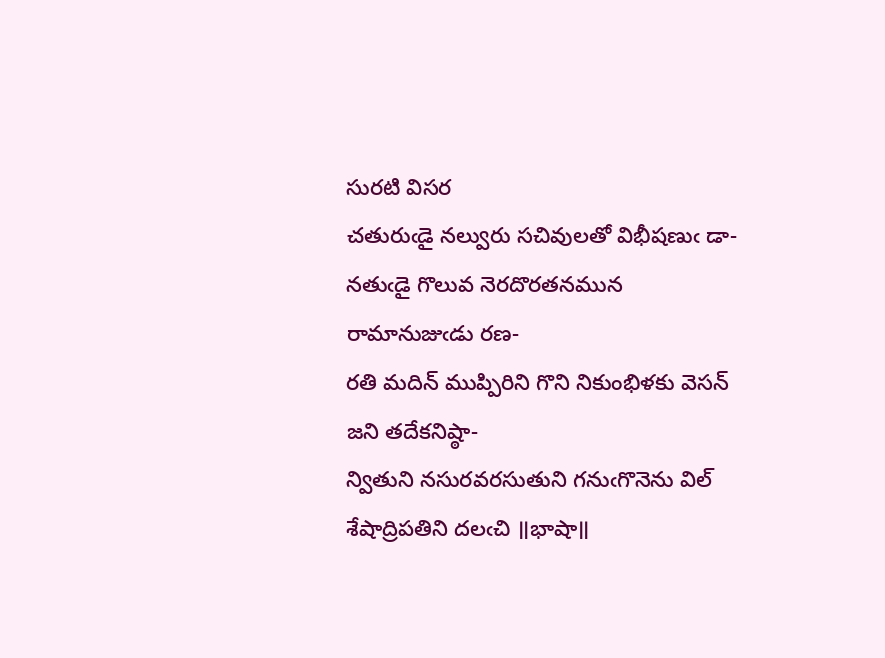సురటి విసర
చతురుఁడై నల్వురు సచివులతో విభీషణుఁ డా-
నతుఁడై గొలువ నెరదొరతనమున రామానుజుఁడు రణ-
రతి మదిన్‌ ముప్పిరిని గొని నికుంభిళకు వెసన్‌ జని తదేకనిష్ఠా-
న్వితుని నసురవరసుతుని గనుఁగొనెను విల్‌ శేషాద్రిపతిని దలఁచి ॥భాషా॥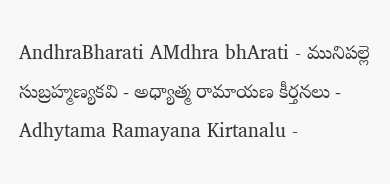AndhraBharati AMdhra bhArati - మునిపల్లె సుబ్రహ్మణ్యకవి - అధ్యాత్మ రామాయణ కీర్తనలు - Adhytama Ramayana Kirtanalu -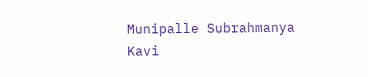Munipalle Subrahmanya Kavi